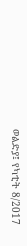ወልድያ፤ የካቲት 8/2017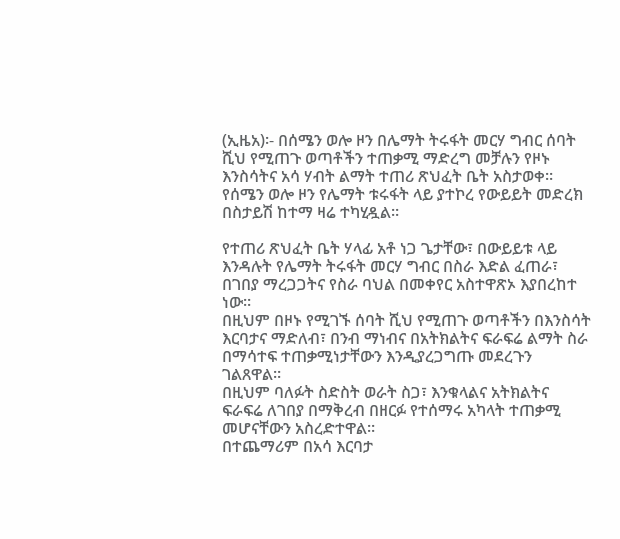(ኢዜአ)፡- በሰሜን ወሎ ዞን በሌማት ትሩፋት መርሃ ግብር ሰባት ሺህ የሚጠጉ ወጣቶችን ተጠቃሚ ማድረግ መቻሉን የዞኑ እንስሳትና አሳ ሃብት ልማት ተጠሪ ጽህፈት ቤት አስታወቀ።
የሰሜን ወሎ ዞን የሌማት ቱሩፋት ላይ ያተኮረ የውይይት መድረክ በስታይሽ ከተማ ዛሬ ተካሂዷል።

የተጠሪ ጽህፈት ቤት ሃላፊ አቶ ነጋ ጌታቸው፣ በውይይቱ ላይ እንዳሉት የሌማት ትሩፋት መርሃ ግብር በስራ እድል ፈጠራ፣ በገበያ ማረጋጋትና የስራ ባህል በመቀየር አስተዋጽኦ እያበረከተ ነው።
በዚህም በዞኑ የሚገኙ ሰባት ሺህ የሚጠጉ ወጣቶችን በእንስሳት እርባታና ማድለብ፣ በንብ ማነብና በአትክልትና ፍራፍሬ ልማት ስራ በማሳተፍ ተጠቃሚነታቸውን እንዲያረጋግጡ መደረጉን ገልጸዋል።
በዚህም ባለፉት ስድስት ወራት ስጋ፣ እንቁላልና አትክልትና ፍራፍሬ ለገበያ በማቅረብ በዘርፉ የተሰማሩ አካላት ተጠቃሚ መሆናቸውን አስረድተዋል።
በተጨማሪም በአሳ እርባታ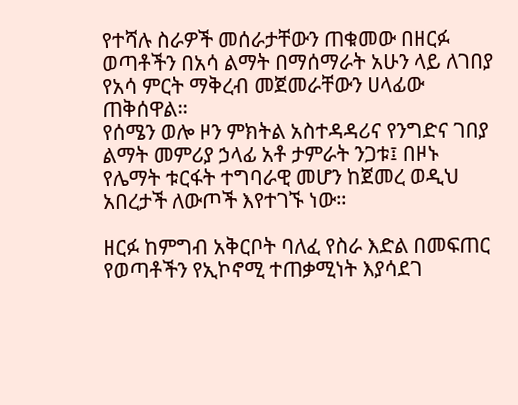የተሻሉ ስራዎች መሰራታቸውን ጠቁመው በዘርፉ ወጣቶችን በአሳ ልማት በማሰማራት አሁን ላይ ለገበያ የአሳ ምርት ማቅረብ መጀመራቸውን ሀላፊው ጠቅሰዋል።
የሰሜን ወሎ ዞን ምክትል አስተዳዳሪና የንግድና ገበያ ልማት መምሪያ ኃላፊ አቶ ታምራት ንጋቱ፤ በዞኑ የሌማት ቱርፋት ተግባራዊ መሆን ከጀመረ ወዲህ አበረታች ለውጦች እየተገኙ ነው።

ዘርፉ ከምግብ አቅርቦት ባለፈ የስራ እድል በመፍጠር የወጣቶችን የኢኮኖሚ ተጠቃሚነት እያሳደገ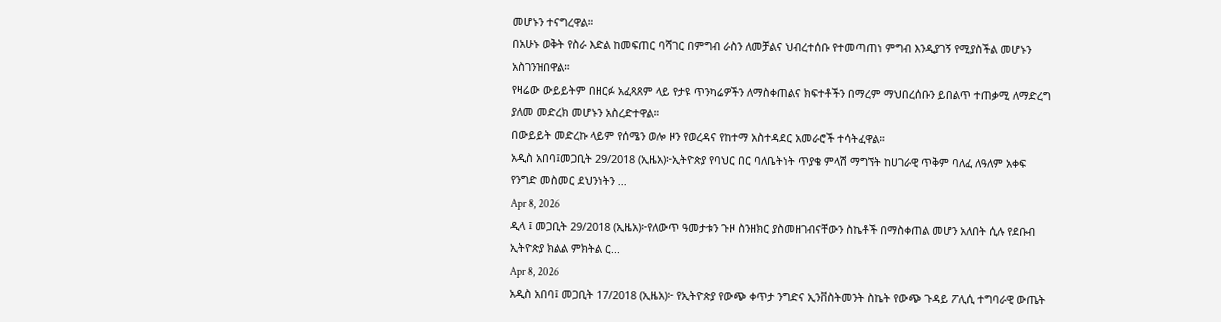መሆኑን ተናግረዋል።
በአሁኑ ወቅት የስራ እድል ከመፍጠር ባሻገር በምግብ ራስን ለመቻልና ህብረተሰቡ የተመጣጠነ ምግብ እንዲያገኝ የሚያስችል መሆኑን አስገንዝበዋል።
የዛሬው ውይይትም በዘርፉ አፈጻጸም ላይ የታዩ ጥንካሬዎችን ለማስቀጠልና ክፍተቶችን በማረም ማህበረሰቡን ይበልጥ ተጠቃሚ ለማድረግ ያለመ መድረክ መሆኑን አስረድተዋል።
በውይይት መድረኩ ላይም የሰሜን ወሎ ዞን የወረዳና የከተማ አስተዳደር አመራሮች ተሳትፈዋል።
አዲስ አበባ፤መጋቢት 29/2018 (ኢዜአ)፦ኢትዮጵያ የባህር በር ባለቤትነት ጥያቄ ምላሽ ማግኘት ከሀገራዊ ጥቅም ባለፈ ለዓለም አቀፍ የንግድ መስመር ደህንነትን ...
Apr 8, 2026
ዲላ ፤ መጋቢት 29/2018 (ኢዜአ)፦የለውጥ ዓመታቱን ጉዞ ስንዘክር ያስመዘገብናቸውን ስኬቶች በማስቀጠል መሆን አለበት ሲሉ የደቡብ ኢትዮጵያ ክልል ምክትል ር...
Apr 8, 2026
አዲስ አበባ፤ መጋቢት 17/2018 (ኢዜአ)፦ የኢትዮጵያ የውጭ ቀጥታ ንግድና ኢንቨስትመንት ስኬት የውጭ ጉዳይ ፖሊሲ ተግባራዊ ውጤት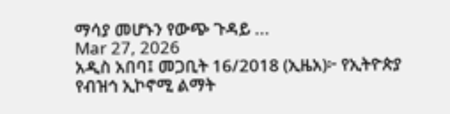ማሳያ መሆኑን የውጭ ጉዳይ ...
Mar 27, 2026
አዲስ አበባ፤ መጋቢት 16/2018 (ኢዜአ)፦ የኢትዮጵያ የብዝኅ ኢኮኖሚ ልማት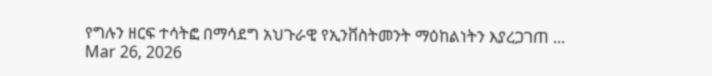የግሉን ዘርፍ ተሳትፎ በማሳደግ አህጉራዊ የኢንቨስትመንት ማዕከልነትን እያረጋገጠ ...
Mar 26, 2026